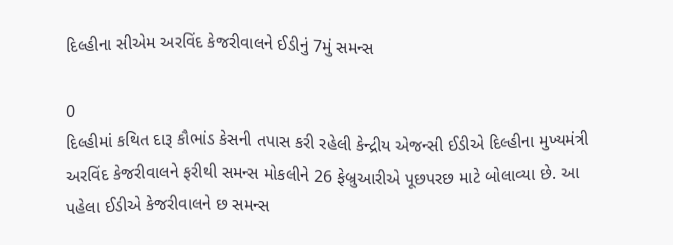દિલ્હીના સીએમ અરવિંદ કેજરીવાલને ઈડીનું 7મું સમન્સ

0
દિલ્હીમાં કથિત દારૂ કૌભાંડ કેસની તપાસ કરી રહેલી કેન્દ્રીય એજન્સી ઈડીએ દિલ્હીના મુખ્યમંત્રી અરવિંદ કેજરીવાલને ફરીથી સમન્સ મોકલીને 26 ફેબ્રુઆરીએ પૂછપરછ માટે બોલાવ્યા છે. આ પહેલા ઈડીએ કેજરીવાલને છ સમન્સ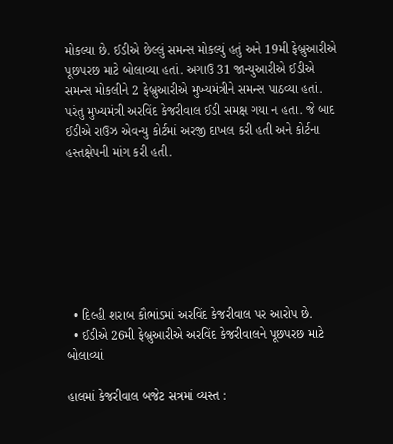મોકલ્યા છે. ઈડીએ છેલ્લું સમન્સ મોકલ્યું હતું અને 19મી ફેબ્રુઆરીએ પૂછપરછ માટે બોલાવ્યા હતાં. અગાઉ 31 જાન્યુઆરીએ ઈડીએ સમન્સ મોકલીને 2 ફેબ્રુઆરીએ મુખ્યમંત્રીને સમન્સ પાઠવ્યા હતાં. પરંતુ મુખ્યમંત્રી અરવિંદ કેજરીવાલ ઈડી સમક્ષ ગયા ન હતા. જે બાદ ઈડીએ રાઉઝ એવન્યુ કોર્ટમાં અરજી દાખલ કરી હતી અને કોર્ટના હસ્તક્ષેપની માંગ કરી હતી.







  • દિલ્હી શરાબ કૌભાંડમાં અરવિંદ કેજરીવાલ પર આરોપ છે.
  • ઈડીએ 26મી ફેબ્રુઆરીએ અરવિંદ કેજરીવાલને પૂછપરછ માટે બોલાવ્યાં

હાલમાં કેજરીવાલ બજેટ સત્રમાં વ્યસ્ત :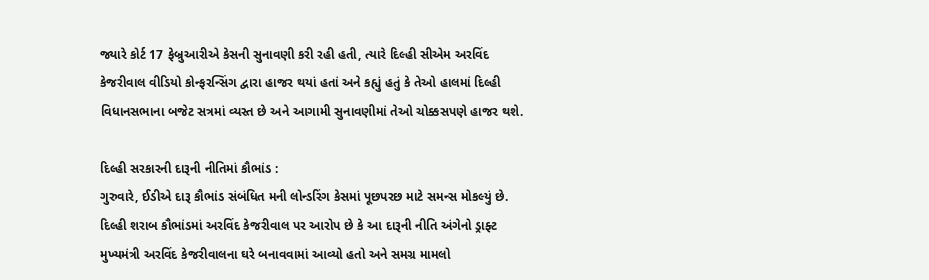જ્યારે કોર્ટ 17 ફેબ્રુઆરીએ કેસની સુનાવણી કરી રહી હતી, ત્યારે દિલ્હી સીએમ અરવિંદ કેજરીવાલ વીડિયો કોન્ફરન્સિંગ દ્વારા હાજર થયાં હતાં અને કહ્યું હતું કે તેઓ હાલમાં દિલ્હી વિધાનસભાના બજેટ સત્રમાં વ્યસ્ત છે અને આગામી સુનાવણીમાં તેઓ ચોક્કસપણે હાજર થશે.

દિલ્હી સરકારની દારૂની નીતિમાં કૌભાંડ :
ગુરુવારે, ઈડીએ દારૂ કૌભાંડ સંબંધિત મની લોન્ડરિંગ કેસમાં પૂછપરછ માટે સમન્સ મોકલ્યું છે. દિલ્હી શરાબ કૌભાંડમાં અરવિંદ કેજરીવાલ પર આરોપ છે કે આ દારૂની નીતિ અંગેનો ડ્રાફ્ટ મુખ્યમંત્રી અરવિંદ કેજરીવાલના ઘરે બનાવવામાં આવ્યો હતો અને સમગ્ર મામલો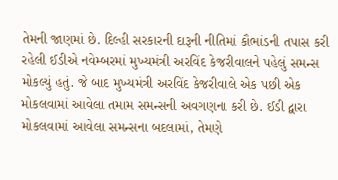તેમની જાણમાં છે. દિલ્હી સરકારની દારૂની નીતિમાં કૌભાંડની તપાસ કરી રહેલી ઈડીએ નવેમ્બરમાં મુખ્યમંત્રી અરવિંદ કેજરીવાલને પહેલું સમન્સ મોકલ્યું હતું. જે બાદ મુખ્યમંત્રી અરવિંદ કેજરીવાલે એક પછી એક મોકલવામાં આવેલા તમામ સમન્સની અવગણના કરી છે. ઈડી દ્વારા મોકલવામાં આવેલા સમન્સના બદલામાં, તેમણે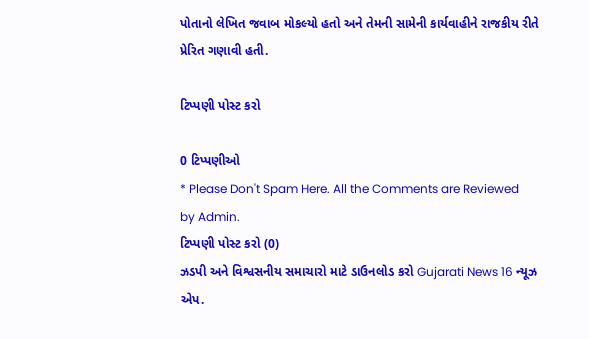પોતાનો લેખિત જવાબ મોકલ્યો હતો અને તેમની સામેની કાર્યવાહીને રાજકીય રીતે પ્રેરિત ગણાવી હતી.

ટિપ્પણી પોસ્ટ કરો

0 ટિપ્પણીઓ
* Please Don't Spam Here. All the Comments are Reviewed by Admin.
ટિપ્પણી પોસ્ટ કરો (0)
ઝડપી અને વિશ્વસનીય સમાચારો માટે ડાઉનલોડ કરો Gujarati News 16 ન્યૂઝ એપ.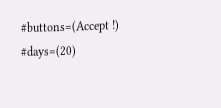#buttons=(Accept !) #days=(20)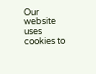Our website uses cookies to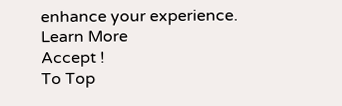enhance your experience. Learn More
Accept !
To Top